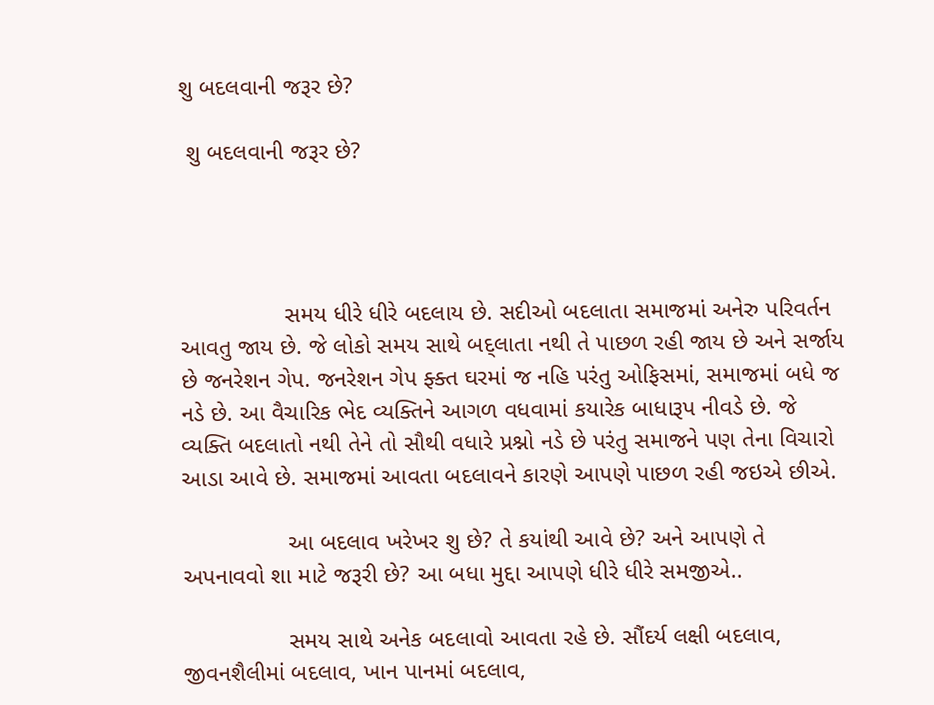શુ બદલવાની જરૂર છે?

 શુ બદલવાની જરૂર છે?




                સમય ધીરે ધીરે બદલાય છે. સદીઓ બદલાતા સમાજમાં અનેરુ પરિવર્તન આવતુ જાય છે. જે લોકો સમય સાથે બદ્લાતા નથી તે પાછળ રહી જાય છે અને સર્જાય છે જનરેશન ગેપ. જનરેશન ગેપ ફ્ક્ત ઘરમાં જ નહિ પરંતુ ઓફિસમાં, સમાજમાં બધે જ નડે છે. આ વૈચારિક ભેદ વ્યક્તિને આગળ વધવામાં કયારેક બાધારૂપ નીવડે છે. જે વ્યક્તિ બદલાતો નથી તેને તો સૌથી વધારે પ્રશ્નો નડે છે પરંતુ સમાજને પણ તેના વિચારો આડા આવે છે. સમાજમાં આવતા બદલાવને કારણે આપણે પાછળ રહી જઇએ છીએ.

                આ બદલાવ ખરેખર શુ છે? તે કયાંથી આવે છે? અને આપણે તે અપનાવવો શા માટે જરૂરી છે? આ બધા મુદ્દા આપણે ધીરે ધીરે સમજીએ..

                સમય સાથે અનેક બદલાવો આવતા રહે છે. સૌંદર્ય લક્ષી બદલાવ, જીવનશૈલીમાં બદલાવ, ખાન પાનમાં બદલાવ,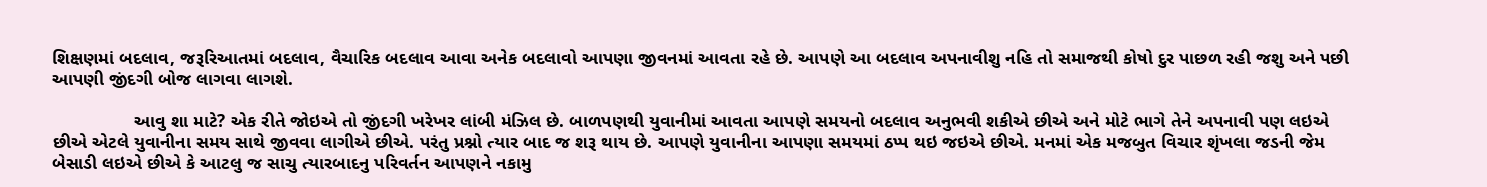શિક્ષણમાં બદલાવ, જરૂરિઆતમાં બદલાવ, વૈચારિક બદલાવ આવા અનેક બદલાવો આપણા જીવનમાં આવતા રહે છે. આપણે આ બદલાવ અપનાવીશુ નહિ તો સમાજથી કોષો દુર પાછળ રહી જશુ અને પછી આપણી જીંદગી બોજ લાગવા લાગશે.

                આવુ શા માટે? એક રીતે જોઇએ તો જીંદગી ખરેખર લાંબી મંઝિલ છે. બાળપણથી યુવાનીમાં આવતા આપણે સમયનો બદલાવ અનુભવી શકીએ છીએ અને મોટે ભાગે તેને અપનાવી પણ લઇએ છીએ એટલે યુવાનીના સમય સાથે જીવવા લાગીએ છીએ. પરંતુ પ્રશ્નો ત્યાર બાદ જ શરૂ થાય છે. આપણે યુવાનીના આપણા સમયમાં ઠપ્પ થઇ જઇએ છીએ. મનમાં એક મજબુત વિચાર શૃંખલા જડની જેમ બેસાડી લઇએ છીએ કે આટલુ જ સાચુ ત્યારબાદનુ પરિવર્તન આપણને નકામુ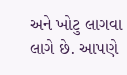અને ખોટુ લાગવા લાગે છે. આપણે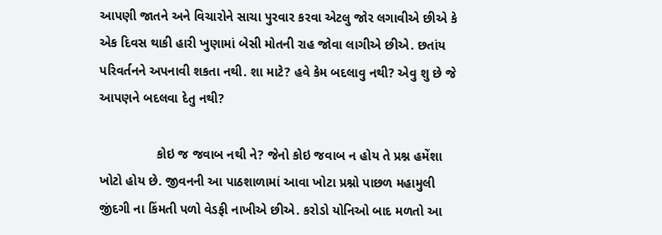આપણી જાતને અને વિચારોને સાચા પુરવાર કરવા એટલુ જોર લગાવીએ છીએ કે એક દિવસ થાકી હારી ખુણામાં બેસી મોતની રાહ જોવા લાગીએ છીએ. છતાંય પરિવર્તનને અપનાવી શકતા નથી. શા માટે? હવે કેમ બદલાવુ નથી? એવુ શુ છે જે આપણને બદલવા દેતુ નથી?

                કોઇ જ જવાબ નથી ને? જેનો કોઇ જવાબ ન હોય તે પ્રશ્ન હમેંશા ખોટો હોય છે. જીવનની આ પાઠશાળામાં આવા ખોટા પ્રશ્નો પાછળ મહામુલી જીંદગી ના કિંમતી પળો વેડફી નાખીએ છીએ. કરોડો યોનિઓ બાદ મળતો આ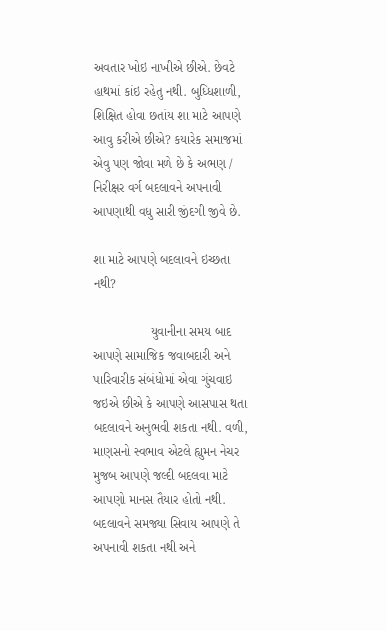અવતાર ખોઇ નાખીએ છીએ. છેવટે હાથમાં કાંઇ રહેતુ નથી. બુધ્ધિશાળી, શિક્ષિત હોવા છતાંય શા માટે આપણે આવુ કરીએ છીએ? કયારેક સમાજમાં એવુ પણ જોવા મળે છે કે અભણ / નિરીક્ષર વર્ગ બદલાવને અપનાવી આપણાથી વધુ સારી જીંદગી જીવે છે.

શા માટે આપણે બદલાવને ઇચ્છતા નથી?

                યુવાનીના સમય બાદ આપણે સામાજિક જવાબદારી અને પારિવારીક સંબંધોમાં એવા ગુંચવાઇ જઇએ છીએ કે આપણે આસપાસ થતા બદલાવને અનુભવી શકતા નથી. વળી, માણસનો સ્વભાવ એટલે હ્યુમન નેચર મુજબ આપણે જલ્દી બદલવા માટે આપણો માનસ તૈયાર હોતો નથી. બદલાવને સમજ્યા સિવાય આપણે તે અપનાવી શકતા નથી અને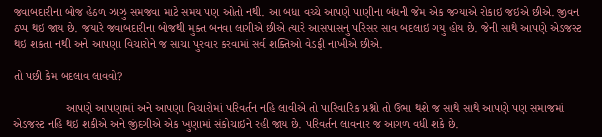જવાબદારીના બોજ હેઠળ ઝાઝુ સમજવા માટે સમય પણ ઓતો નથી. આ બધા વચ્ચે આપણે પાણીના બંધની જેમ એક જગ્યાએ રોકાઇ જઇએ છીએ. જીવન ઠપ્પ થઇ જાય છે. જયારે જવાબદારીના બોજથી મુક્ત બનવા લાગીએ છીએ ત્યારે આસપાસનુ પરિસર સાવ બદલાઇ ગયુ હોય છે. જેની સાથે આપણે એડજસ્ટ થઇ શકતા નથી અને આપણા વિચારોને જ સાચા પુરવાર કરવામાં સર્વ શક્તિઓ વેડફી નાખીએ છીએ.

તો પછી કેમ બદલાવ લાવવો?

                આપણે આપણામાં અને આપણા વિચારોમાં પરિવર્તન નહિ લાવીએ તો પારિવારિક પ્રશ્નો તો ઉભા થશે જ સાથે સાથે આપણે પણ સમાજમાં એડજસ્ટ નહિ થઇ શકીએ અને જીંદગીએ એક ખુણામાં સંકોચાઇને રહી જાય છે. પરિવર્તન લાવનાર જ આગળ વધી શકે છે.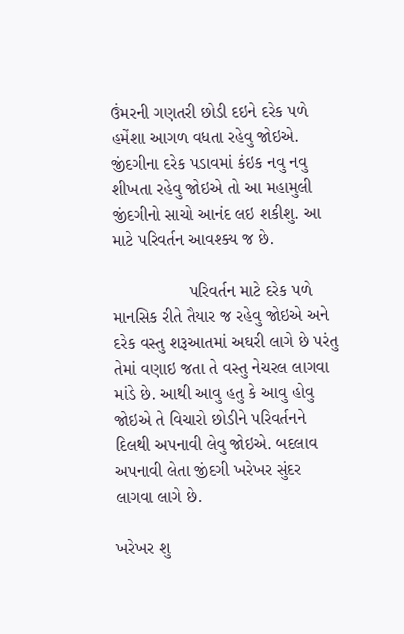ઉંમરની ગણતરી છોડી દઇને દરેક પળે હમેંશા આગળ વધતા રહેવુ જોઇએ. જીંદગીના દરેક પડાવમાં કંઇક નવુ નવુ શીખતા રહેવુ જોઇએ તો આ મહામુલી જીંદગીનો સાચો આનંદ લઇ શકીશુ. આ માટે પરિવર્તન આવશ્ક્ય જ છે.

                પરિવર્તન માટે દરેક પળે માનસિક રીતે તૈયાર જ રહેવુ જોઇએ અને દરેક વસ્તુ શરૂઆતમાં અઘરી લાગે છે પરંતુ તેમાં વણાઇ જતા તે વસ્તુ નેચરલ લાગવા માંડે છે. આથી આવુ હતુ કે આવુ હોવુ જોઇએ તે વિચારો છોડીને પરિવર્તનને દિલથી અપનાવી લેવુ જોઇએ. બદલાવ અપનાવી લેતા જીંદગી ખરેખર સુંદર લાગવા લાગે છે.

ખરેખર શુ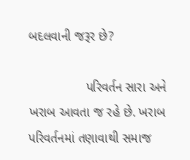બદલવાની જરૂર છે?

                પરિવર્તન સારા અને ખરાબ આવતા જ રહે છે. ખરાબ પરિવર્તનમાં તણાવાથી સમાજ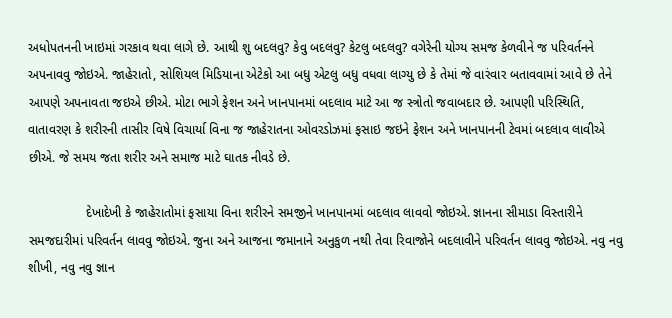અધોપતનની ખાઇમાં ગરકાવ થવા લાગે છે. આથી શુ બદલવુ? કેવુ બદલવુ? કેટલુ બદલવુ? વગેરેની યોગ્ય સમજ કેળવીને જ પરિવર્તનને અપનાવવુ જોઇએ. જાહેરાતો, સોશિયલ મિડિયાના એટેકો આ બધુ એટલુ બધુ વધવા લાગ્યુ છે કે તેમાં જે વારંવાર બતાવવામાં આવે છે તેને આપણે અપનાવતા જઇએ છીએ. મોટા ભાગે ફેશન અને ખાનપાનમાં બદલાવ માટે આ જ સ્ત્રોતો જવાબદાર છે. આપણી પરિસ્થિતિ, વાતાવરણ કે શરીરની તાસીર વિષે વિચાર્યા વિના જ જાહેરાતના ઓવરડોઝમાં ફસાઇ જઇને ફેશન અને ખાનપાનની ટેવમાં બદલાવ લાવીએ છીએ. જે સમય જતા શરીર અને સમાજ માટે ઘાતક નીવડે છે.

                દેખાદેખી કે જાહેરાતોમાં ફસાયા વિના શરીરને સમજીને ખાનપાનમાં બદલાવ લાવવો જોઇએ. જ્ઞાનના સીમાડા વિસ્તારીને સમજદારીમાં પરિવર્તન લાવવુ જોઇએ. જુના અને આજના જમાનાને અનુકુળ નથી તેવા રિવાજોને બદલાવીને પરિવર્તન લાવવુ જોઇએ. નવુ નવુ શીખી, નવુ નવુ જ્ઞાન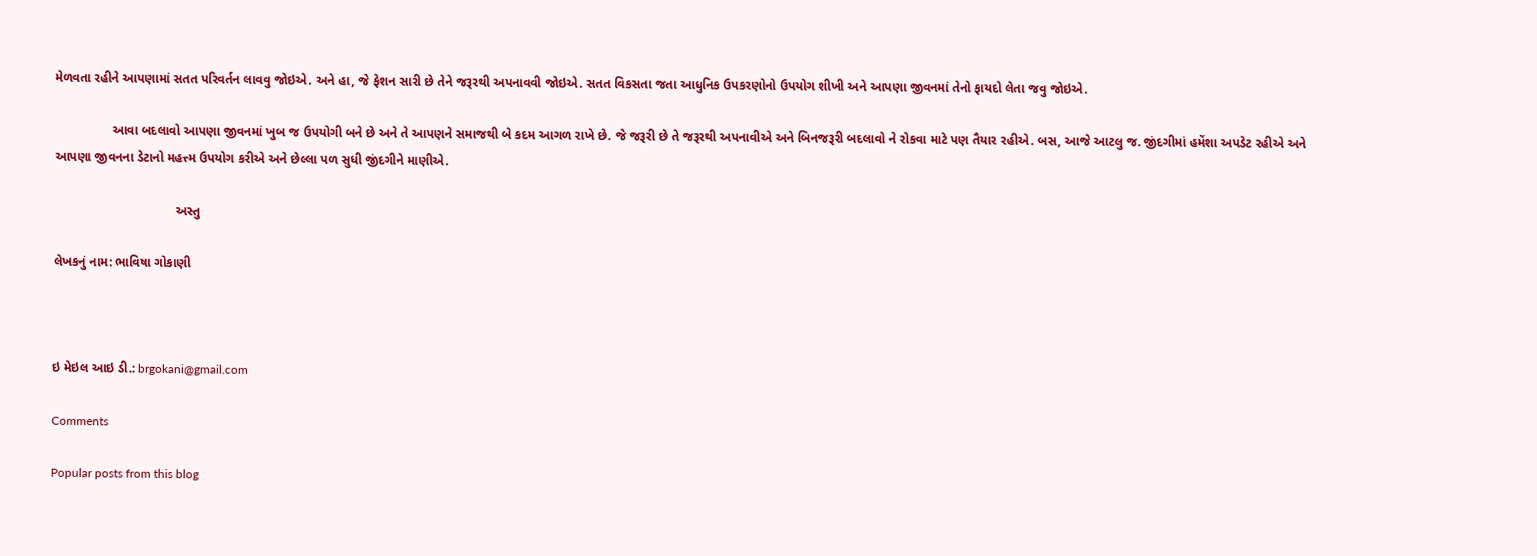મેળવતા રહીને આપણામાં સતત પરિવર્તન લાવવુ જોઇએ. અને હા, જે ફેશન સારી છે તેને જરૂરથી અપનાવવી જોઇએ. સતત વિકસતા જતા આધુનિક ઉપકરણોનો ઉપયોગ શીખી અને આપણા જીવનમાં તેનો ફાયદો લેતા જવુ જોઇએ.

                આવા બદલાવો આપણા જીવનમાં ખુબ જ ઉપયોગી બને છે અને તે આપણને સમાજથી બે કદમ આગળ રાખે છે. જે જરૂરી છે તે જરૂરથી અપનાવીએ અને બિનજરૂરી બદલાવો ને રોકવા માટે પણ તૈયાર રહીએ. બસ, આજે આટલુ જ. જીંદગીમાં હમેંશા અપડેટ રહીએ અને આપણા જીવનના ડેટાનો મહત્ત્મ ઉપયોગ કરીએ અને છેલ્લા પળ સુધી જીંદગીને માણીએ.

                                  અસ્તુ

લેખકનું નામ: ભાવિષા ગોકાણી



ઇ મેઇલ આઇ ડી.: brgokani@gmail.com

Comments

Popular posts from this blog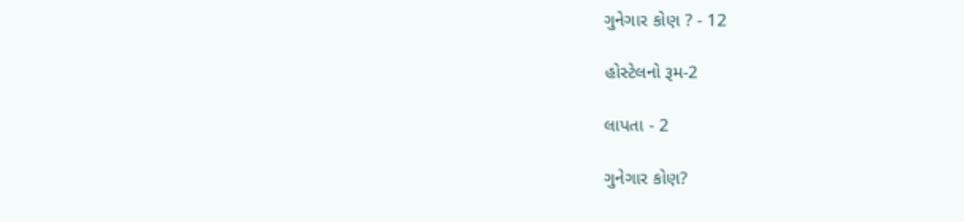ગુનેગાર કોણ ? - 12

હોસ્ટેલનો રૂમ-2

લાપતા - 2

ગુનેગાર કોણ?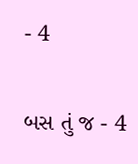- 4

બસ તું જ - 4